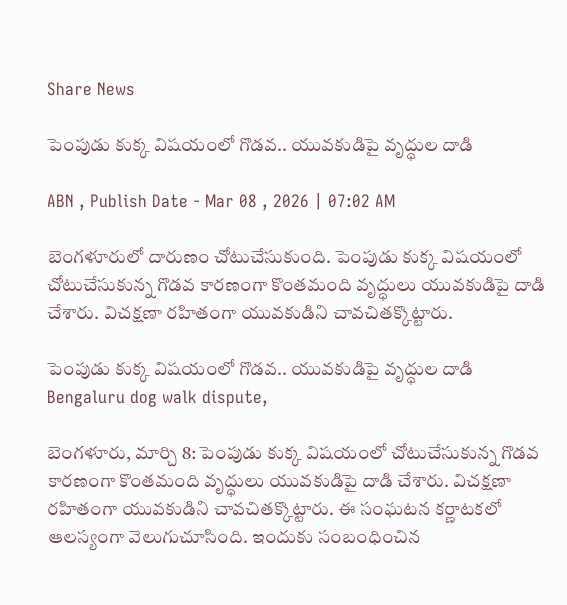Share News

పెంపుడు కుక్క విషయంలో గొడవ.. యువకుడిపై వృద్ధుల దాడి

ABN , Publish Date - Mar 08 , 2026 | 07:02 AM

బెంగళూరులో దారుణం చోటుచేసుకుంది. పెంపుడు కుక్క విషయంలో చోటుచేసుకున్న గొడవ కారణంగా కొంతమంది వృద్ధులు యువకుడిపై దాడి చేశారు. విచక్షణా రహితంగా యువకుడిని చావచితక్కొట్టారు.

పెంపుడు కుక్క విషయంలో గొడవ.. యువకుడిపై వృద్ధుల దాడి
Bengaluru dog walk dispute,

బెంగళూరు, మార్చి 8: పెంపుడు కుక్క విషయంలో చోటుచేసుకున్న గొడవ కారణంగా కొంతమంది వృద్ధులు యువకుడిపై దాడి చేశారు. విచక్షణా రహితంగా యువకుడిని చావచితక్కొట్టారు. ఈ సంఘటన కర్ణాటకలో ఆలస్యంగా వెలుగుచూసింది. ఇందుకు సంబంధించిన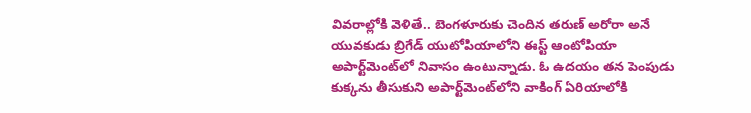వివరాల్లోకి వెళితే.. బెంగళూరుకు చెందిన తరుణ్ అరోరా అనే యువకుడు బ్రిగేడ్ యుటోపియాలోని ఈస్ట్ ఆంటోపియా అపార్ట్‌మెంట్‌లో నివాసం ఉంటున్నాడు. ఓ ఉదయం తన పెంపుడు కుక్కను తీసుకుని అపార్ట్‌మెంట్‌లోని వాకింగ్ ఏరియాలోకి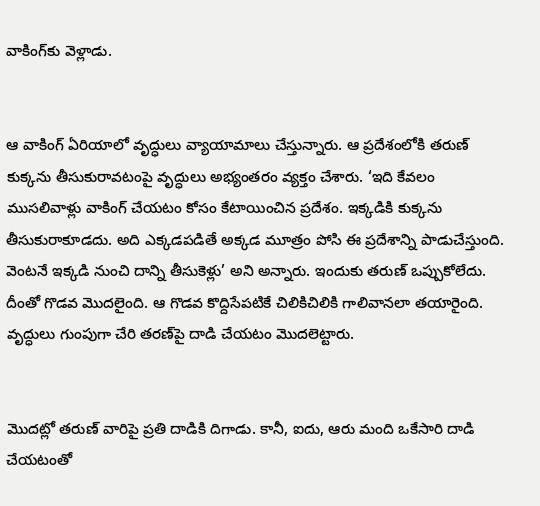వాకింగ్‌కు వెళ్లాడు.


ఆ వాకింగ్ ఏరియాలో వృద్ధులు వ్యాయామాలు చేస్తున్నారు. ఆ ప్రదేశంలోకి తరుణ్ కుక్కను తీసుకురావటంపై వృద్ధులు అభ్యంతరం వ్యక్తం చేశారు. ‘ఇది కేవలం ముసలివాళ్లు వాకింగ్ చేయటం కోసం కేటాయించిన ప్రదేశం. ఇక్కడికి కుక్కను తీసుకురాకూడదు. అది ఎక్కడపడితే అక్కడ మూత్రం పోసి ఈ ప్రదేశాన్ని పాడుచేస్తుంది. వెంటనే ఇక్కడి నుంచి దాన్ని తీసుకెళ్లు’ అని అన్నారు. ఇందుకు తరుణ్ ఒప్పుకోలేదు. దీంతో గొడవ మొదలైంది. ఆ గొడవ కొద్దిసేపటికే చిలికిచిలికి గాలివానలా తయారైంది. వృద్ధులు గుంపుగా చేరి తరణ్‌పై దాడి చేయటం మొదలెట్టారు.


మొదట్లో తరుణ్ వారిపై ప్రతి దాడికి దిగాడు. కానీ, ఐదు, ఆరు మంది ఒకేసారి దాడి చేయటంతో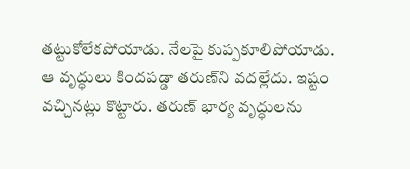తట్టుకోలేకపోయాడు. నేలపై కుప్పకూలిపోయాడు. ఆ వృద్ధులు కిందపడ్డా తరుణ్‌ని వదల్లేదు. ఇష్టం వచ్చినట్లు కొట్టారు. తరుణ్ భార్య వృద్ధులను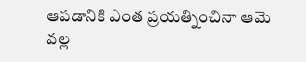ఆపడానికి ఎంత ప్రయత్నించినా ఆమె వల్ల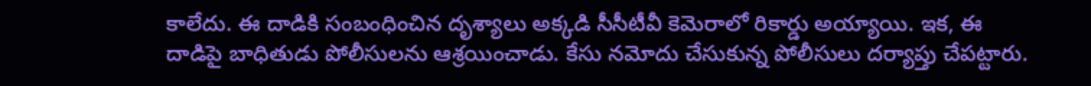కాలేదు. ఈ దాడికి సంబంధించిన దృశ్యాలు అక్కడి సీసీటీవీ కెమెరాలో రికార్డు అయ్యాయి. ఇక, ఈ దాడిపై బాధితుడు పోలీసులను ఆశ్రయించాడు. కేసు నమోదు చేసుకున్న పోలీసులు దర్యాప్తు చేపట్టారు.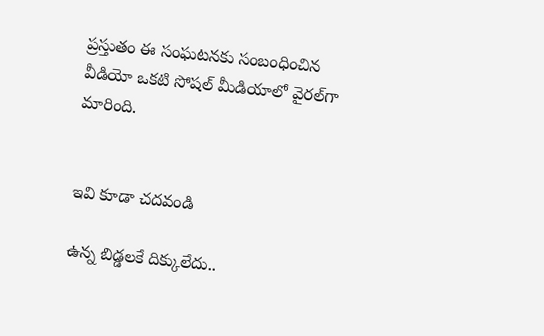ప్రస్తుతం ఈ సంఘటనకు సంబంధించిన వీడియో ఒకటి సోషల్ మీడియాలో వైరల్‌గా మారింది.


ఇవి కూడా చదవండి

ఉన్న బిడ్డలకే దిక్కులేదు..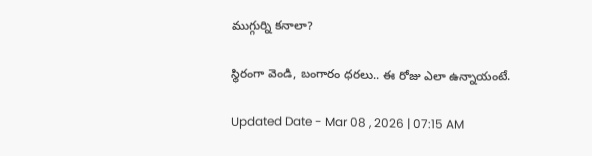ముగ్గుర్ని కనాలా?

స్థిరంగా వెండి, బంగారం ధరలు.. ఈ రోజు ఎలా ఉన్నాయంటే.

Updated Date - Mar 08 , 2026 | 07:15 AM